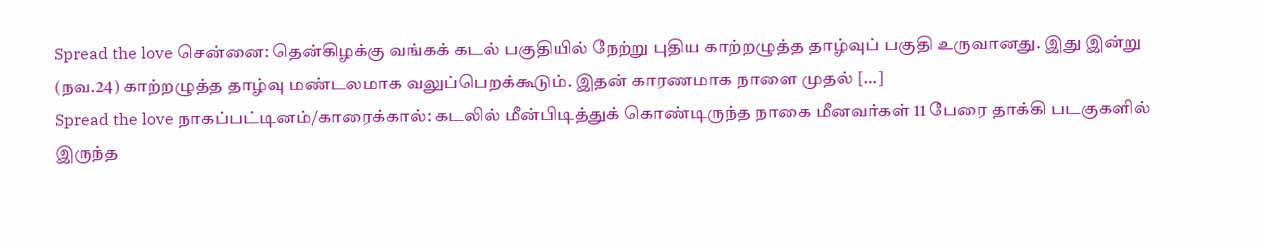Spread the love சென்னை: தென்கிழக்கு வங்கக் கடல் பகுதியில் நேற்று புதிய காற்றழுத்த தாழ்வுப் பகுதி உருவானது. இது இன்று (நவ.24) காற்றழுத்த தாழ்வு மண்டலமாக வலுப்பெறக்கூடும். இதன் காரணமாக நாளை முதல் […]
Spread the love நாகப்பட்டினம்/காரைக்கால்: கடலில் மீன்பிடித்துக் கொண்டிருந்த நாகை மீனவர்கள் 11 பேரை தாக்கி படகுகளில் இருந்த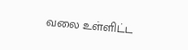வலை உள்ளிட்ட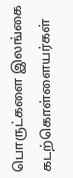பொருட்களை இலங்கை கடற்கொள்ளையர்கள்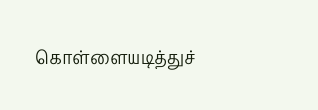கொள்ளையடித்துச்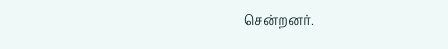சென்றனர்.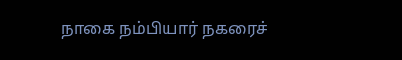நாகை நம்பியார் நகரைச்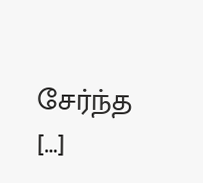சேர்ந்த […]